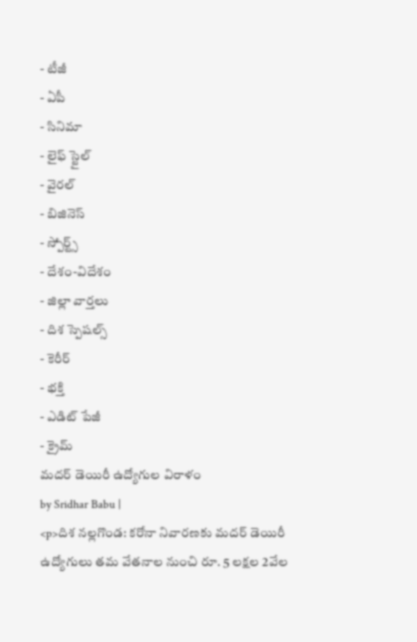- టీజీ
- ఏపీ
- సినిమా
- లైఫ్ స్టైల్
- వైరల్
- బిజినెస్
- స్పోర్ట్స్
- దేశం-విదేశం
- జిల్లా వార్తలు
- దిశ స్పెషల్స్
- కెరీర్
- భక్తి
- ఎడిట్ పేజీ
- క్రైమ్
మదర్ డెయిరీ ఉద్యోగుల విరాళం
by Sridhar Babu |
<p>దిశ నల్లగొండ: కరోనా నివారణకు మదర్ డెయిరీ ఉద్యోగులు తమ వేతనాల నుంచి రూ. 5 లక్షల 2వేల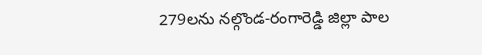279లను నల్గొండ-రంగారెడ్డి జిల్లా పాల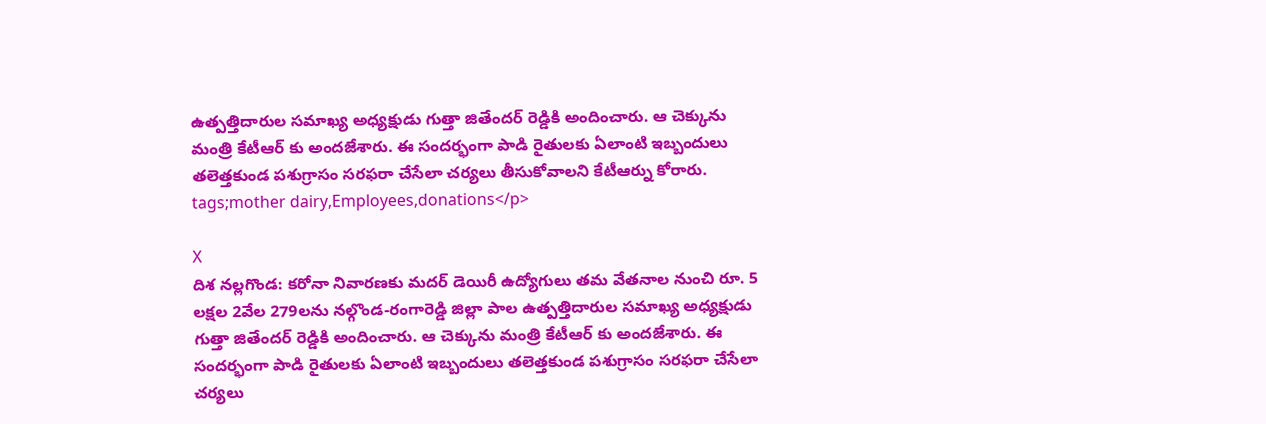ఉత్పత్తిదారుల సమాఖ్య అధ్యక్షుడు గుత్తా జితేందర్ రెడ్డికి అందించారు. ఆ చెక్కును మంత్రి కేటీఆర్ కు అందజేశారు. ఈ సందర్భంగా పాడి రైతులకు ఏలాంటి ఇబ్బందులు తలెత్తకుండ పశుగ్రాసం సరఫరా చేసేలా చర్యలు తీసుకోవాలని కేటీఆర్ను కోరారు. tags;mother dairy,Employees,donations</p>

X
దిశ నల్లగొండ: కరోనా నివారణకు మదర్ డెయిరీ ఉద్యోగులు తమ వేతనాల నుంచి రూ. 5 లక్షల 2వేల 279లను నల్గొండ-రంగారెడ్డి జిల్లా పాల ఉత్పత్తిదారుల సమాఖ్య అధ్యక్షుడు గుత్తా జితేందర్ రెడ్డికి అందించారు. ఆ చెక్కును మంత్రి కేటీఆర్ కు అందజేశారు. ఈ సందర్భంగా పాడి రైతులకు ఏలాంటి ఇబ్బందులు తలెత్తకుండ పశుగ్రాసం సరఫరా చేసేలా చర్యలు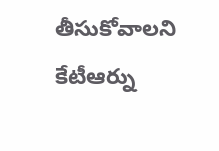తీసుకోవాలని కేటీఆర్ను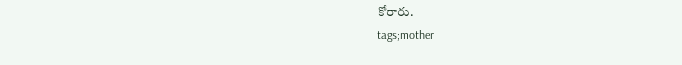కోరారు.
tags;mother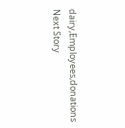dairy,Employees,donations
Next Story